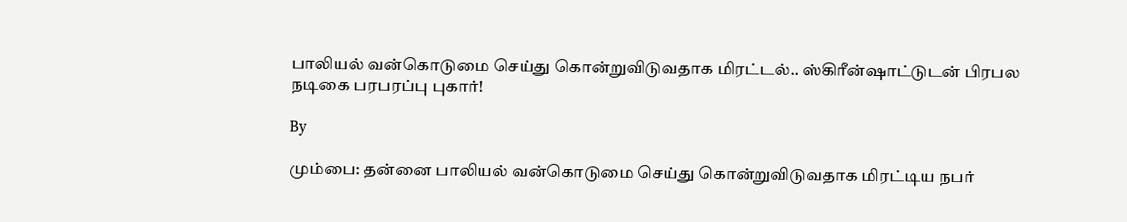பாலியல் வன்கொடுமை செய்து கொன்றுவிடுவதாக மிரட்டல்.. ஸ்கிரீன்ஷாட்டுடன் பிரபல நடிகை பரபரப்பு புகார்!

By

மும்பை: தன்னை பாலியல் வன்கொடுமை செய்து கொன்றுவிடுவதாக மிரட்டிய நபர்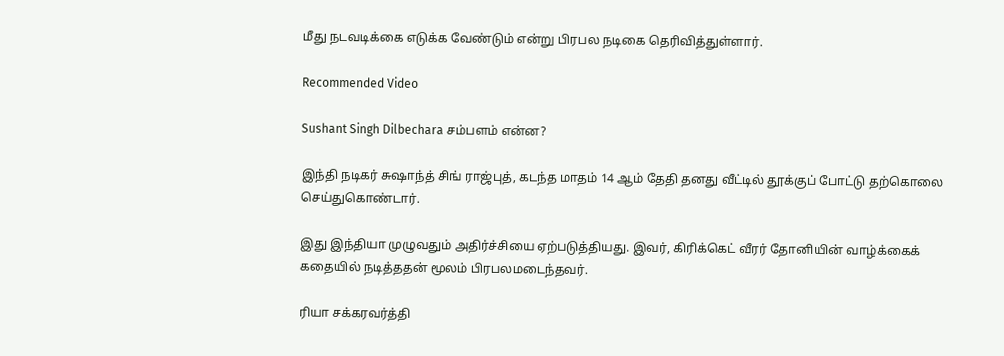மீது நடவடிக்கை எடுக்க வேண்டும் என்று பிரபல நடிகை தெரிவித்துள்ளார்.

Recommended Video

Sushant Singh Dilbechara சம்பளம் என்ன?

இந்தி நடிகர் சுஷாந்த் சிங் ராஜ்புத், கடந்த மாதம் 14 ஆம் தேதி தனது வீட்டில் தூக்குப் போட்டு தற்கொலை செய்துகொண்டார்.

இது இந்தியா முழுவதும் அதிர்ச்சியை ஏற்படுத்தியது. இவர், கிரிக்கெட் வீரர் தோனியின் வாழ்க்கைக் கதையில் நடித்ததன் மூலம் பிரபலமடைந்தவர்.

ரியா சக்கரவர்த்தி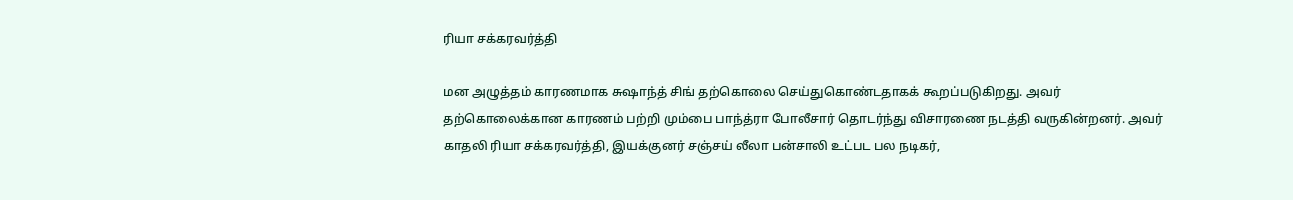ரியா சக்கரவர்த்தி

மன அழுத்தம் காரணமாக சுஷாந்த் சிங் தற்கொலை செய்துகொண்டதாகக் கூறப்படுகிறது. அவர் தற்கொலைக்கான காரணம் பற்றி மும்பை பாந்த்ரா போலீசார் தொடர்ந்து விசாரணை நடத்தி வருகின்றனர். அவர் காதலி ரியா சக்கரவர்த்தி, இயக்குனர் சஞ்சய் லீலா பன்சாலி உட்பட பல நடிகர்,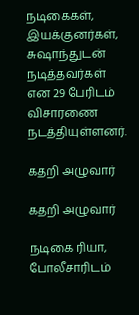நடிகைகள், இயக்குனர்கள், சுஷாந்துடன் நடித்தவர்கள் என 29 பேரிடம் விசாரணை நடத்தியுள்ளனர்.

கதறி அழுவார்

கதறி அழுவார்

நடிகை ரியா, போலீசாரிடம்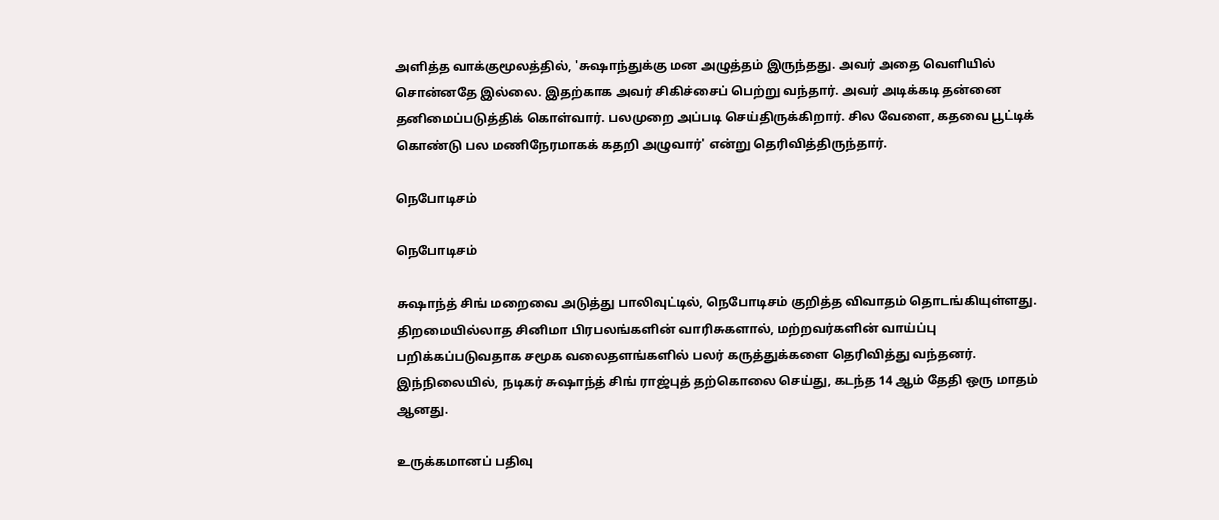அளித்த வாக்குமூலத்தில், 'சுஷாந்துக்கு மன அழுத்தம் இருந்தது. அவர் அதை வெளியில் சொன்னதே இல்லை. இதற்காக அவர் சிகிச்சைப் பெற்று வந்தார். அவர் அடிக்கடி தன்னை தனிமைப்படுத்திக் கொள்வார். பலமுறை அப்படி செய்திருக்கிறார். சில வேளை, கதவை பூட்டிக் கொண்டு பல மணிநேரமாகக் கதறி அழுவார்' என்று தெரிவித்திருந்தார்.

நெபோடிசம்

நெபோடிசம்

சுஷாந்த் சிங் மறைவை அடுத்து பாலிவுட்டில், நெபோடிசம் குறித்த விவாதம் தொடங்கியுள்ளது. திறமையில்லாத சினிமா பிரபலங்களின் வாரிசுகளால், மற்றவர்களின் வாய்ப்பு பறிக்கப்படுவதாக சமூக வலைதளங்களில் பலர் கருத்துக்களை தெரிவித்து வந்தனர். இந்நிலையில், நடிகர் சுஷாந்த் சிங் ராஜ்புத் தற்கொலை செய்து, கடந்த 14 ஆம் தேதி ஒரு மாதம் ஆனது.

உருக்கமானப் பதிவு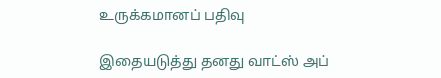உருக்கமானப் பதிவு

இதையடுத்து தனது வாட்ஸ் அப்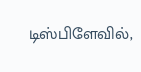டிஸ்பிளேவில்,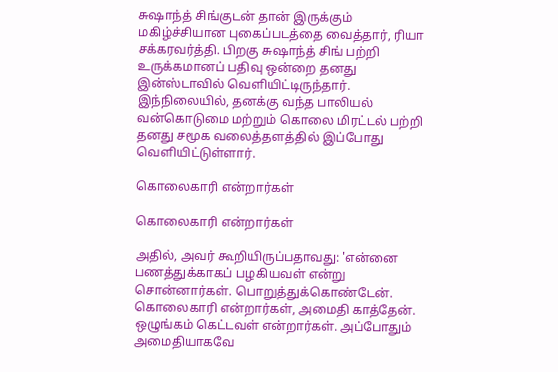சுஷாந்த் சிங்குடன் தான் இருக்கும் மகிழ்ச்சியான புகைப்படத்தை வைத்தார், ரியா சக்கரவர்த்தி. பிறகு சுஷாந்த் சிங் பற்றி உருக்கமானப் பதிவு ஒன்றை தனது இன்ஸ்டாவில் வெளியிட்டிருந்தார். இந்நிலையில், தனக்கு வந்த பாலியல் வன்கொடுமை மற்றும் கொலை மிரட்டல் பற்றி தனது சமூக வலைத்தளத்தில் இப்போது வெளியிட்டுள்ளார்.

கொலைகாரி என்றார்கள்

கொலைகாரி என்றார்கள்

அதில், அவர் கூறியிருப்பதாவது: 'என்னை பணத்துக்காகப் பழகியவள் என்று சொன்னார்கள். பொறுத்துக்கொண்டேன். கொலைகாரி என்றார்கள், அமைதி காத்தேன். ஒழுங்கம் கெட்டவள் என்றார்கள். அப்போதும் அமைதியாகவே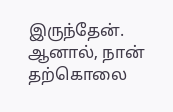இருந்தேன். ஆனால், நான் தற்கொலை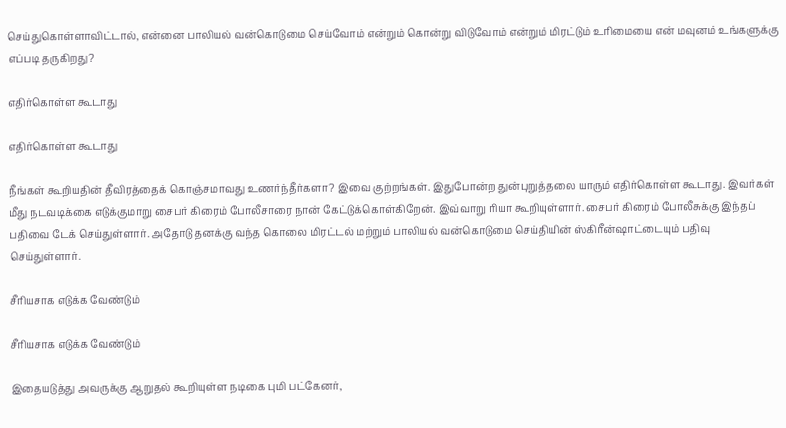செய்துகொள்ளாவிட்டால், என்னை பாலியல் வன்கொடுமை செய்வோம் என்றும் கொன்று விடுவோம் என்றும் மிரட்டும் உரிமையை என் மவுனம் உங்களுக்கு எப்படி தருகிறது?

எதிர்கொள்ள கூடாது

எதிர்கொள்ள கூடாது

நீங்கள் கூறியதின் தீவிரத்தைக் கொஞ்சமாவது உணர்ந்தீர்களா? இவை குற்றங்கள். இதுபோன்ற துன்புறுத்தலை யாரும் எதிர்கொள்ள கூடாது. இவர்கள் மீது நடவடிக்கை எடுக்குமாறு சைபர் கிரைம் போலீசாரை நான் கேட்டுக்கொள்கிறேன். இவ்வாறு ரியா கூறியுள்ளார். சைபர் கிரைம் போலீசுக்கு இந்தப் பதிவை டேக் செய்துள்ளார். அதோடு தனக்கு வந்த கொலை மிரட்டல் மற்றும் பாலியல் வன்கொடுமை செய்தியின் ஸ்கிரீன்ஷாட்டையும் பதிவு செய்துள்ளார்.

சீரியசாக எடுக்க வேண்டும்

சீரியசாக எடுக்க வேண்டும்

இதையடுத்து அவருக்கு ஆறுதல் கூறியுள்ள நடிகை புமி பட்கேனர்,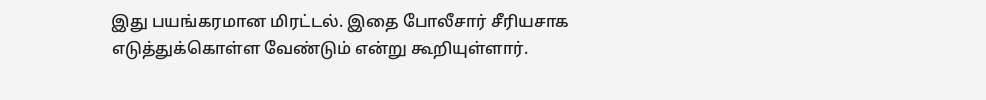இது பயங்கரமான மிரட்டல். இதை போலீசார் சீரியசாக எடுத்துக்கொள்ள வேண்டும் என்று கூறியுள்ளார்.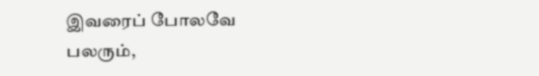இவரைப் போலவே பலரும்,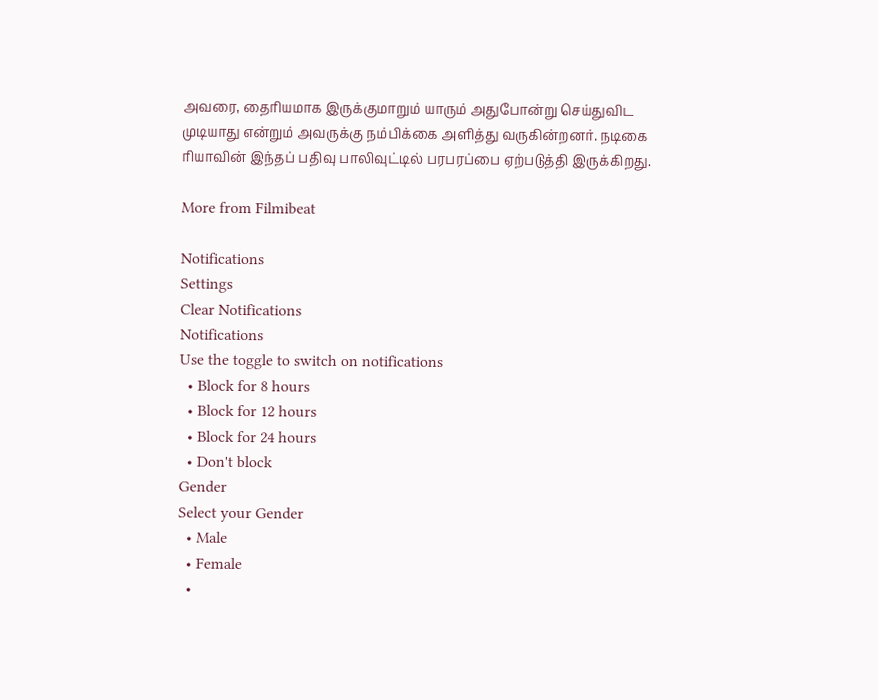அவரை, தைரியமாக இருக்குமாறும் யாரும் அதுபோன்று செய்துவிட முடியாது என்றும் அவருக்கு நம்பிக்கை அளித்து வருகின்றனர். நடிகை ரியாவின் இந்தப் பதிவு பாலிவுட்டில் பரபரப்பை ஏற்படுத்தி இருக்கிறது.

More from Filmibeat

Notifications
Settings
Clear Notifications
Notifications
Use the toggle to switch on notifications
  • Block for 8 hours
  • Block for 12 hours
  • Block for 24 hours
  • Don't block
Gender
Select your Gender
  • Male
  • Female
  •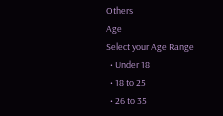Others
Age
Select your Age Range
  • Under 18
  • 18 to 25
  • 26 to 35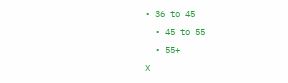• 36 to 45
  • 45 to 55
  • 55+
X